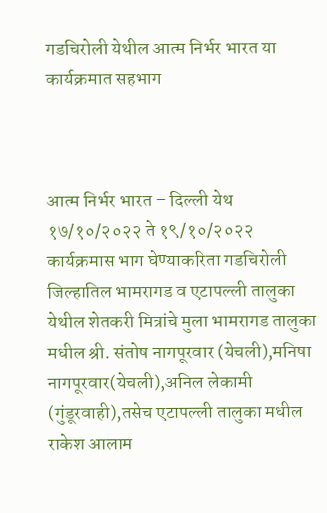गडचिरोली येथील आत्म निर्भर भारत या कार्यक्रमात सहभाग



आत्म निर्भर भारत – दिल्ली येथ १७/१०/२०२२ ते १९/१०/२०२२ कार्यक्रमास भाग घेण्याकरिता गडचिरोली जिल्हातिल भामरागड व एटापल्ली तालुका येथील शेतकरी मित्रांचे मुला भामरागड तालुका मधील श्री. संतोष नागपूरवार (येचली),मनिषा नागपूरवार(येचली),अनिल लेकामी (गुंडूरवाही),तसेच एटापल्ली तालुका मधील राकेश आलाम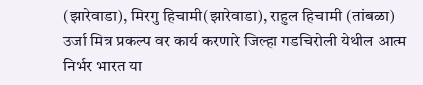(झारेवाडा), मिरगु हिचामी(झारेवाडा), राहुल हिचामी (तांबळा)
उर्जा मित्र प्रकल्प वर कार्य करणारे जिल्हा गडचिरोली येथील आत्म निर्भर भारत या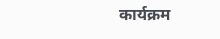कार्यक्रम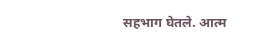सहभाग घेतले. आत्म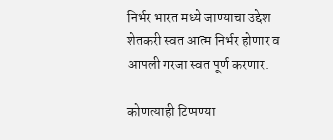निर्भर भारत मध्ये जाण्याचा उद्देश शेतकरी स्वत आत्म निर्भर होणार व आपली गरजा स्वत पूर्ण करणार.

कोणत्याही टिप्पण्‍या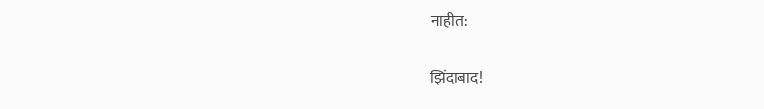नाहीत:

झिंदाबाद!